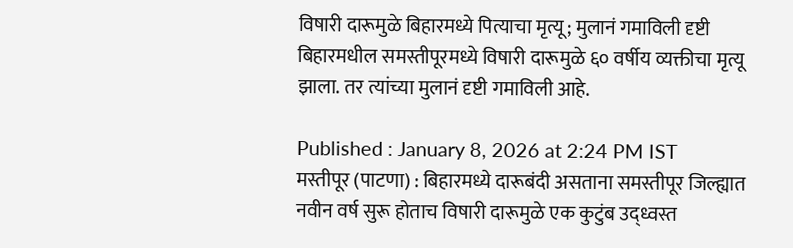विषारी दारूमुळे बिहारमध्ये पित्याचा मृत्यू; मुलानं गमाविली दृष्टी
बिहारमधील समस्तीपूरमध्ये विषारी दारूमुळे ६० वर्षीय व्यक्तीचा मृत्यू झाला. तर त्यांच्या मुलानं दृष्टी गमाविली आहे.

Published : January 8, 2026 at 2:24 PM IST
मस्तीपूर (पाटणा) : बिहारमध्ये दारूबंदी असताना समस्तीपूर जिल्ह्यात नवीन वर्ष सुरू होताच विषारी दारूमुळे एक कुटुंब उद्ध्वस्त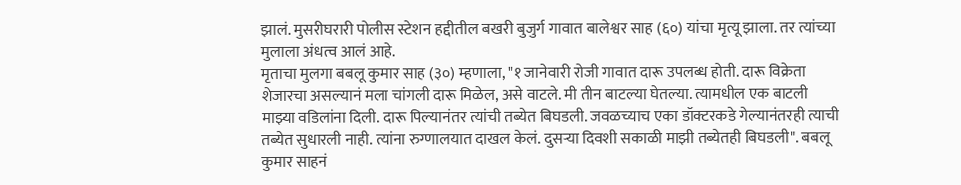झालं. मुसरीघरारी पोलीस स्टेशन हद्दीतील बखरी बुजुर्ग गावात बालेश्वर साह (६०) यांचा मृत्यू झाला. तर त्यांच्या मुलाला अंधत्व आलं आहे.
मृताचा मुलगा बबलू कुमार साह (३०) म्हणाला, "१ जानेवारी रोजी गावात दारू उपलब्ध होती. दारू विक्रेता शेजारचा असल्यानं मला चांगली दारू मिळेल, असे वाटले. मी तीन बाटल्या घेतल्या. त्यामधील एक बाटली माझ्या वडिलांना दिली. दारू पिल्यानंतर त्यांची तब्येत बिघडली. जवळच्याच एका डॉक्टरकडे गेल्यानंतरही त्याची तब्येत सुधारली नाही. त्यांना रुग्णालयात दाखल केलं. दुसऱ्या दिवशी सकाळी माझी तब्येतही बिघडली". बबलू कुमार साहनं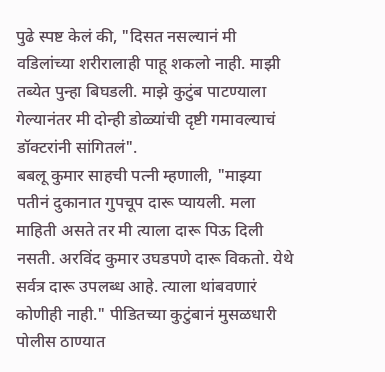पुढे स्पष्ट केलं की, "दिसत नसल्यानं मी वडिलांच्या शरीरालाही पाहू शकलो नाही. माझी तब्येत पुन्हा बिघडली. माझे कुटुंब पाटण्याला गेल्यानंतर मी दोन्ही डोळ्यांची दृष्टी गमावल्याचं डॉक्टरांनी सांगितलं".
बबलू कुमार साहची पत्नी म्हणाली, "माझ्या पतीनं दुकानात गुपचूप दारू प्यायली. मला माहिती असते तर मी त्याला दारू पिऊ दिली नसती. अरविंद कुमार उघडपणे दारू विकतो. येथे सर्वत्र दारू उपलब्ध आहे. त्याला थांबवणारं कोणीही नाही." पीडितच्या कुटुंबानं मुसळधारी पोलीस ठाण्यात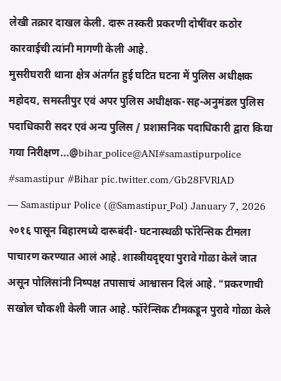लेखी तक्रार दाखल केली. दारू तस्करी प्रकरणी दोषींवर कठोर कारवाईची त्यांनी मागणी केली आहे.
मुसरीघरारी थाना क्षेत्र अंतर्गत हुई घटित घटना में पुलिस अधीक्षक महोदय, समस्तीपुर एवं अपर पुलिस अधीक्षक-सह-अनुमंडल पुलिस पदाधिकारी सदर एवं अन्य पुलिस / प्रशासनिक पदाधिकारी द्वारा किया गया निरीक्षण...@bihar_police@ANI#samastipurpolice #samastipur #Bihar pic.twitter.com/Gb28FVRlAD
— Samastipur Police (@Samastipur_Pol) January 7, 2026
२०१६ पासून बिहारमध्ये दारूबंदी- घटनास्थळी फॉरेन्सिक टीमला पाचारण करण्यात आलं आहे. शास्त्रीयदृष्ट्या पुरावे गोळा केले जात असून पोलिसांनी निष्पक्ष तपासाचं आश्वासन दिलं आहे. "प्रकरणाची सखोल चौकशी केली जात आहे. फॉरेन्सिक टीमकडून पुरावे गोळा केले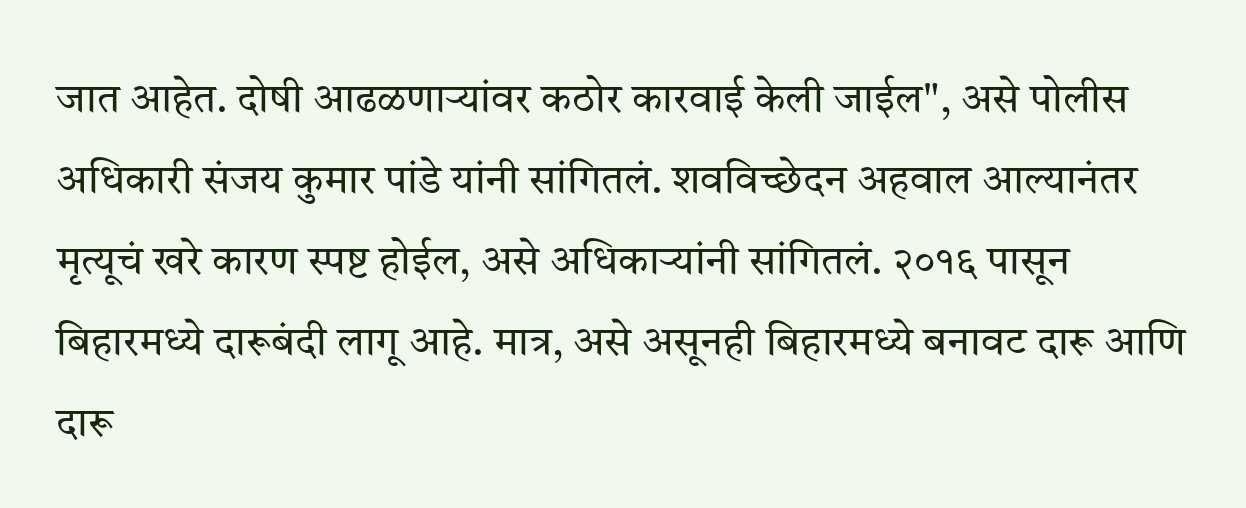जात आहेत. दोषी आढळणाऱ्यांवर कठोर कारवाई केली जाईल", असे पोलीस अधिकारी संजय कुमार पांडे यांनी सांगितलं. शवविच्छेदन अहवाल आल्यानंतर मृत्यूचं खरे कारण स्पष्ट होईल, असे अधिकाऱ्यांनी सांगितलं. २०१६ पासून बिहारमध्ये दारूबंदी लागू आहे. मात्र, असे असूनही बिहारमध्ये बनावट दारू आणि दारू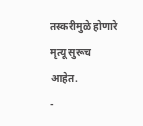तस्करीमुळे होणारे मृत्यू सुरूच आहेत.
-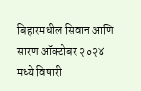बिहारमधील सिवान आणि सारण ऑक्टोबर २०२४ मध्ये विषारी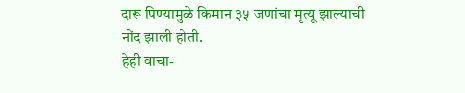दारू पिण्यामुळे किमान ३५ जणांचा मृत्यू झाल्याची नोंद झाली होती.
हेही वाचा-